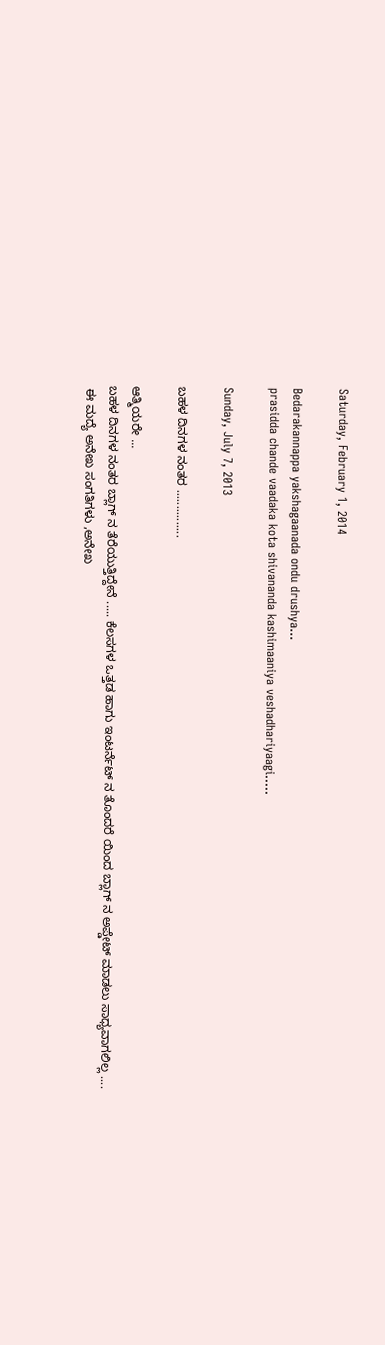Saturday, February 1, 2014

Bedarakannappa yakshagaanada ondu drushya...
prasidda chande vaadaka kota shivananda kashimaaniya veshadhariyaagi.....

Sunday, July 7, 2013

ಬಹಳ ದಿನಗಳ ನಂತರ ...............

ಆತ್ಮಿಯರೇ ...
ಬಹಳ ದಿನಗಳ ನಂತರ ಬ್ಲಾಗ್ ನ ತೆರೆಯುತ್ತಿದ್ದೇನೆ ..... ಕೆಲಸಗಳ ಒತ್ತಡ ಹಾಗು ಇಂಟರ್ನೆಟ್ ನ ತೊಂದರೆ ಯಿಂದ ಬ್ಲಾಗ್ ನ ಅಪ್ಡೇಟ್ ಮಾಡಲು ಸಾಧ್ಯವಾಗಲಿಲ್ಲ ....
 ಈ ಮದ್ಯೆ ಅನೇಖ ಸಂಗತಿಗಳು ,ಅನೇಖ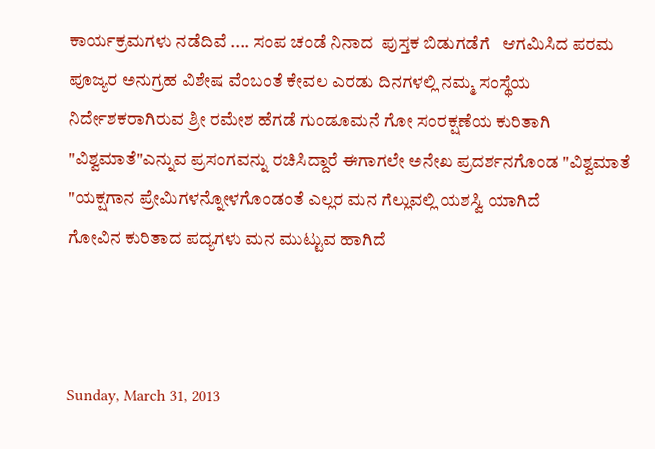ಕಾರ್ಯಕ್ರಮಗಳು ನಡೆದಿವೆ .... ಸಂಪ ಚಂಡೆ ನಿನಾದ  ಪುಸ್ತಕ ಬಿಡುಗಡೆಗೆ   ಆಗಮಿಸಿದ ಪರಮ ಪೂಜ್ಯರ ಅನುಗ್ರಹ ವಿಶೇಷ ವೆಂಬಂತೆ ಕೇವಲ ಎರಡು ದಿನಗಳಲ್ಲಿ ನಮ್ಮ ಸಂಸ್ಥೆಯ ನಿರ್ದೇಶಕರಾಗಿರುವ ಶ್ರೀ ರಮೇಶ ಹೆಗಡೆ ಗುಂಡೂಮನೆ ಗೋ ಸಂರಕ್ಷಣೆಯ ಕುರಿತಾಗಿ "ವಿಶ್ವಮಾತೆ"ಎನ್ನುವ ಪ್ರಸಂಗವನ್ನು ರಚಿಸಿದ್ದಾರೆ ಈಗಾಗಲೇ ಅನೇಖ ಪ್ರದರ್ಶನಗೊಂಡ "ವಿಶ್ವಮಾತೆ "ಯಕ್ಷಗಾನ ಪ್ರೇಮಿಗಳನ್ನೋಳಗೊಂಡಂತೆ ಎಲ್ಲರ ಮನ ಗೆಲ್ಲುವಲ್ಲಿ ಯಶಸ್ವಿ ಯಾಗಿದೆ
ಗೋವಿನ ಕುರಿತಾದ ಪದ್ಯಗಳು ಮನ ಮುಟ್ಟುವ ಹಾಗಿದೆ



Sunday, March 31, 2013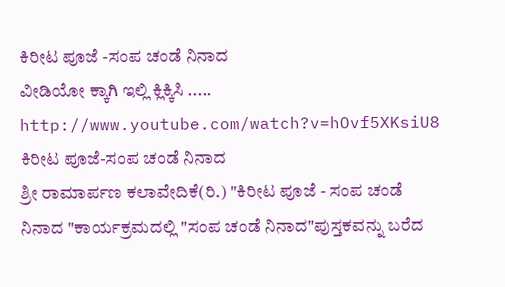ಕಿರೀಟ ಪೂಜೆ -ಸಂಪ ಚಂಡೆ ನಿನಾದ
ವೀಡಿಯೋ ಕ್ಕಾಗಿ ಇಲ್ಲಿ ಕ್ಲಿಕ್ಕಿಸಿ .....
http://www.youtube.com/watch?v=hOvf5XKsiU8
ಕಿರೀಟ ಪೂಜೆ-ಸಂಪ ಚಂಡೆ ನಿನಾದ
ಶ್ರೀ ರಾಮಾರ್ಪಣ ಕಲಾವೇದಿಕೆ(ರಿ.) "ಕಿರೀಟ ಪೂಜೆ - ಸಂಪ ಚಂಡೆ ನಿನಾದ "ಕಾರ್ಯಕ್ರಮದಲ್ಲಿ "ಸಂಪ ಚಂಡೆ ನಿನಾದ"ಪುಸ್ತಕವನ್ನು ಬರೆದ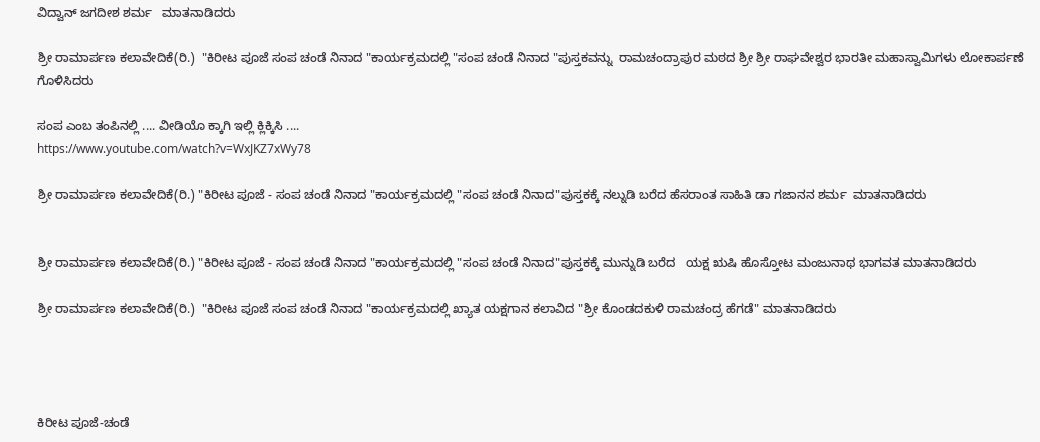ವಿದ್ವಾನ್ ಜಗದೀಶ ಶರ್ಮ   ಮಾತನಾಡಿದರು

ಶ್ರೀ ರಾಮಾರ್ಪಣ ಕಲಾವೇದಿಕೆ(ರಿ.)  "ಕಿರೀಟ ಪೂಜೆ ಸಂಪ ಚಂಡೆ ನಿನಾದ "ಕಾರ್ಯಕ್ರಮದಲ್ಲಿ "ಸಂಪ ಚಂಡೆ ನಿನಾದ "ಪುಸ್ತಕವನ್ನು  ರಾಮಚಂದ್ರಾಪುರ ಮಠದ ಶ್ರೀ ಶ್ರೀ ರಾಘವೇಶ್ವರ ಭಾರತೀ ಮಹಾಸ್ವಾಮಿಗಳು ಲೋಕಾರ್ಪಣೆ ಗೊಳಿಸಿದರು

ಸಂಪ ಎಂಬ ತಂಪಿನಲ್ಲಿ .... ವೀಡಿಯೊ ಕ್ಕಾಗಿ ಇಲ್ಲಿ ಕ್ಲಿಕ್ಕಿಸಿ ....
https://www.youtube.com/watch?v=WxJKZ7xWy78

ಶ್ರೀ ರಾಮಾರ್ಪಣ ಕಲಾವೇದಿಕೆ(ರಿ.) "ಕಿರೀಟ ಪೂಜೆ - ಸಂಪ ಚಂಡೆ ನಿನಾದ "ಕಾರ್ಯಕ್ರಮದಲ್ಲಿ "ಸಂಪ ಚಂಡೆ ನಿನಾದ"ಪುಸ್ತಕಕ್ಕೆ ನಲ್ನುಡಿ ಬರೆದ ಹೆಸರಾಂತ ಸಾಹಿತಿ ಡಾ ಗಜಾನನ ಶರ್ಮ  ಮಾತನಾಡಿದರು


ಶ್ರೀ ರಾಮಾರ್ಪಣ ಕಲಾವೇದಿಕೆ(ರಿ.) "ಕಿರೀಟ ಪೂಜೆ - ಸಂಪ ಚಂಡೆ ನಿನಾದ "ಕಾರ್ಯಕ್ರಮದಲ್ಲಿ "ಸಂಪ ಚಂಡೆ ನಿನಾದ"ಪುಸ್ತಕಕ್ಕೆ ಮುನ್ನುಡಿ ಬರೆದ   ಯಕ್ಷ ಋಷಿ ಹೊಸ್ತೋಟ ಮಂಜುನಾಥ ಭಾಗವತ ಮಾತನಾಡಿದರು

ಶ್ರೀ ರಾಮಾರ್ಪಣ ಕಲಾವೇದಿಕೆ(ರಿ.)  "ಕಿರೀಟ ಪೂಜೆ ಸಂಪ ಚಂಡೆ ನಿನಾದ "ಕಾರ್ಯಕ್ರಮದಲ್ಲಿ ಖ್ಯಾತ ಯಕ್ಷಗಾನ ಕಲಾವಿದ "ಶ್ರೀ ಕೊಂಡದಕುಳಿ ರಾಮಚಂದ್ರ ಹೆಗಡೆ" ಮಾತನಾಡಿದರು




ಕಿರೀಟ ಪೂಜೆ-ಚಂಡೆ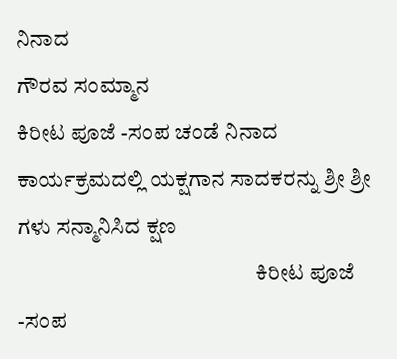ನಿನಾದ
ಗೌರವ ಸಂಮ್ಮಾನ
ಕಿರೀಟ ಪೂಜೆ -ಸಂಪ ಚಂಡೆ ನಿನಾದ ಕಾರ್ಯಕ್ರಮದಲ್ಲಿ ಯಕ್ಷಗಾನ ಸಾದಕರನ್ನು ಶ್ರೀ ಶ್ರೀ ಗಳು ಸನ್ಮಾನಿಸಿದ ಕ್ಷಣ
                                                      ಕಿರೀಟ ಪೂಜೆ -ಸಂಪ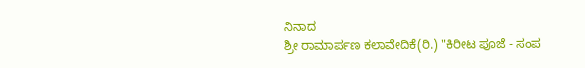ನಿನಾದ
ಶ್ರೀ ರಾಮಾರ್ಪಣ ಕಲಾವೇದಿಕೆ(ರಿ.) "ಕಿರೀಟ ಪೂಜೆ - ಸಂಪ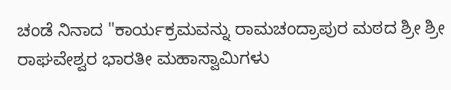ಚಂಡೆ ನಿನಾದ "ಕಾರ್ಯಕ್ರಮವನ್ನು ರಾಮಚಂದ್ರಾಪುರ ಮಠದ ಶ್ರೀ ಶ್ರೀ ರಾಘವೇಶ್ವರ ಭಾರತೀ ಮಹಾಸ್ವಾಮಿಗಳು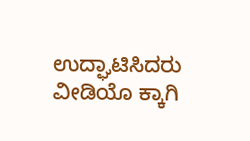ಉದ್ಘಾಟಿಸಿದರು
ವೀಡಿಯೊ ಕ್ಕಾಗಿ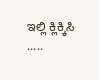ಇಲ್ಲಿ ಕ್ಲಿಕ್ಕಿಸಿ .....